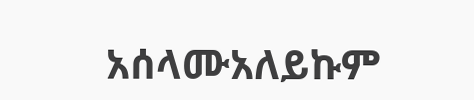አሰላሙአለይኩም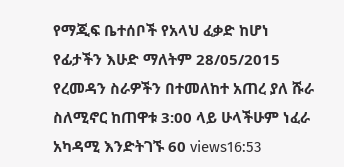የማጂፍ ቤተሰቦች የአላህ ፈቃድ ከሆነ የፊታችን እሁድ ማለትም 28/05/2015 የረመዳን ስራዎችን በተመለከተ አጠረ ያለ ሹራ ስለሚኖር ከጠዋቱ 3:00 ላይ ሁላችሁም ነፈራ አካዳሚ እንድትገኙ 60 views16:53